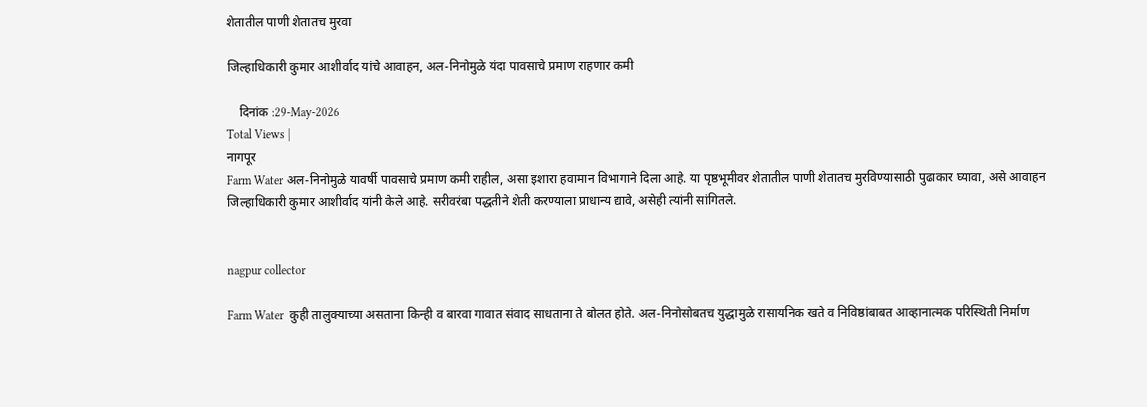शेतातील पाणी शेतातच मुरवा

जिल्हाधिकारी कुमार आशीर्वाद यांचे आवाहन, अल-निनोमुळे यंदा पावसाचे प्रमाण राहणार कमी

    दिनांक :29-May-2026
Total Views |
नागपूर
Farm Water अल-निनोमुळे यावर्षी पावसाचे प्रमाण कमी राहील, असा इशारा हवामान विभागाने दिला आहे. या पृष्ठभूमीवर शेतातील पाणी शेतातच मुरविण्यासाठी पुढाकार घ्यावा, असे आवाहन जिल्हाधिकारी कुमार आशीर्वाद यांनी केले आहे. सरीवरंबा पद्धतीने शेती करण्याला प्राधान्य द्यावे, असेही त्यांनी सांगितले.


nagpur collector

Farm Water  कुही तालुक्याच्या असताना किन्ही व बारवा गावात संवाद साधताना ते बोलत होते. अल-निनोसोबतच युद्धामुळे रासायनिक खते व निविष्ठांबाबत आव्हानात्मक परिस्थिती निर्माण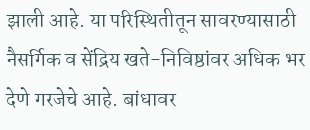झाली आहे. या परिस्थितीतून सावरण्यासाठी नैसर्गिक व सेंद्रिय खते-निविष्ठांवर अधिक भर देणे गरजेचे आहे. बांधावर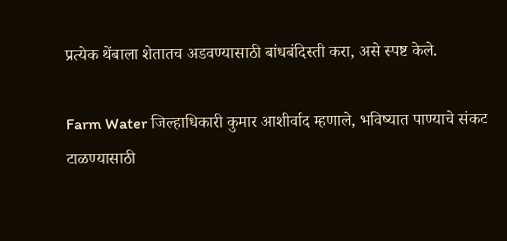प्रत्येक थेंबाला शेतातच अडवण्यासाठी बांधबंदिस्ती करा, असे स्पष्ट केले.

Farm Water जिल्हाधिकारी कुमार आशीर्वाद म्हणाले, भविष्यात पाण्याचे संकट टाळण्यासाठी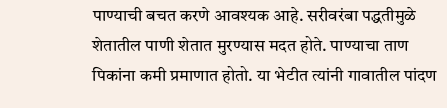पाण्याची बचत करणे आवश्यक आहे. सरीवरंबा पद्धतीमुळे शेतातील पाणी शेतात मुरण्यास मदत होते. पाण्याचा ताण पिकांना कमी प्रमाणात होतो. या भेटीत त्यांनी गावातील पांदण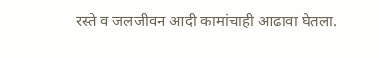रस्ते व जलजीवन आदी कामांचाही आढावा घेतला.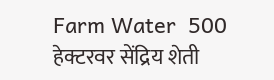Farm Water  500 हेक्टरवर सेंद्रिय शेती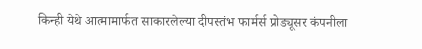किन्ही येथे आत्मामार्फत साकारलेल्या दीपस्तंभ फार्मर्स प्रोड्यूसर कंपनीला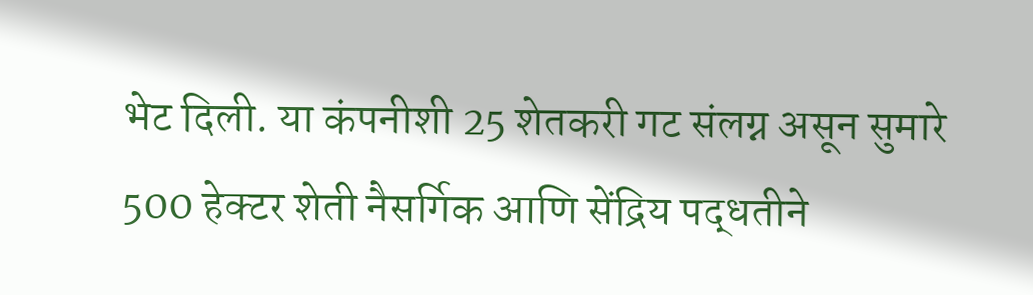भेट दिली. या कंपनीशी 25 शेतकरी गट संलग्न असून सुमारे 500 हेक्टर शेती नैसर्गिक आणि सेंद्रिय पद्धतीने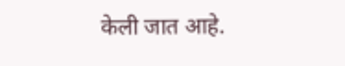केली जात आहे.